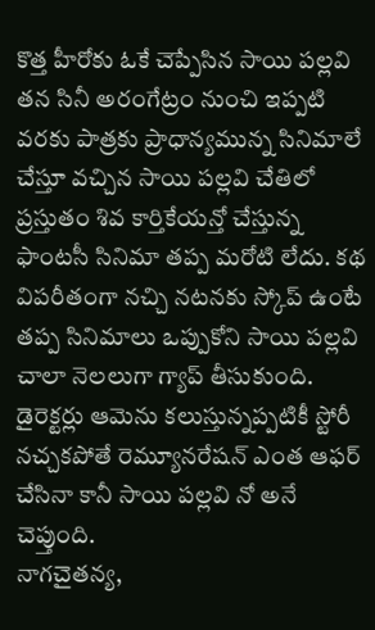కొత్త హీరోకు ఓకే చెప్పేసిన సాయి పల్లవి
తన సినీ అరంగేట్రం నుంచి ఇప్పటి వరకు పాత్రకు ప్రాధాన్యమున్న సినిమాలే చేస్తూ వచ్చిన సాయి పల్లవి చేతిలో ప్రస్తుతం శివ కార్తికేయన్తో చేస్తున్న ఫాంటసీ సినిమా తప్ప మరోటి లేదు. కథ విపరీతంగా నచ్చి నటనకు స్కోప్ ఉంటే తప్ప సినిమాలు ఒప్పుకోని సాయి పల్లవి చాలా నెలలుగా గ్యాప్ తీసుకుంది. డైరెక్టర్లు ఆమెను కలుస్తున్నప్పటికీ స్టోరీ నచ్చకపోతే రెమ్యూనరేషన్ ఎంత ఆఫర్ చేసినా కానీ సాయి పల్లవి నో అనే చెప్తుంది.
నాగచైతన్య,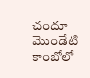చందూ మొండేటి కాంబోలో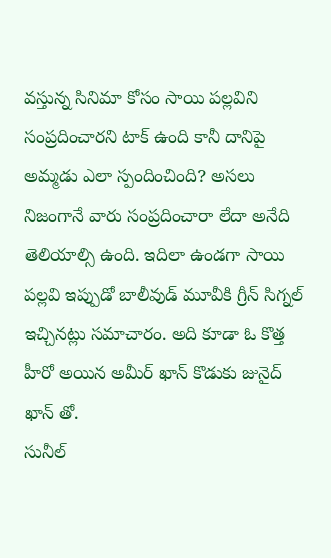వస్తున్న సినిమా కోసం సాయి పల్లవిని సంప్రదించారని టాక్ ఉంది కానీ దానిపై అమ్మడు ఎలా స్పందించింది? అసలు నిజంగానే వారు సంప్రదించారా లేదా అనేది తెలియాల్సి ఉంది. ఇదిలా ఉండగా సాయి పల్లవి ఇప్పుడో బాలీవుడ్ మూవీకి గ్రీన్ సిగ్నల్ ఇచ్చినట్లు సమాచారం. అది కూడా ఓ కొత్త హీరో అయిన అమీర్ ఖాన్ కొడుకు జునైద్ ఖాన్ తో.
సునీల్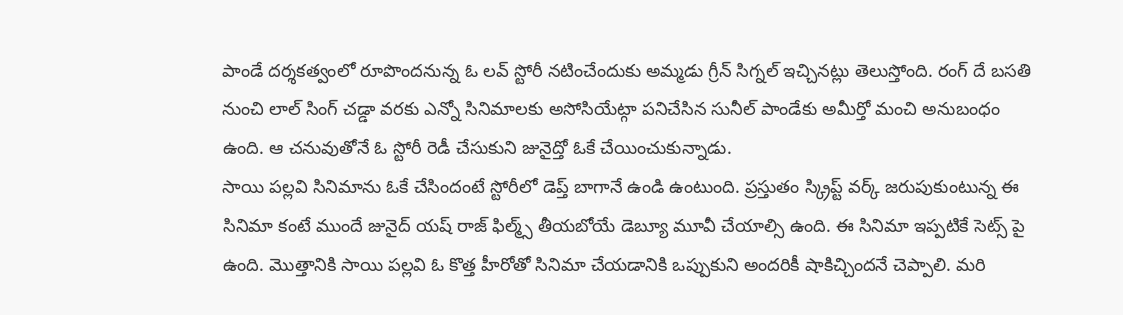పాండే దర్శకత్వంలో రూపొందనున్న ఓ లవ్ స్టోరీ నటించేందుకు అమ్మడు గ్రీన్ సిగ్నల్ ఇచ్చినట్లు తెలుస్తోంది. రంగ్ దే బసతి నుంచి లాల్ సింగ్ చడ్డా వరకు ఎన్నో సినిమాలకు అసోసియేట్గా పనిచేసిన సునీల్ పాండేకు అమీర్తో మంచి అనుబంధం ఉంది. ఆ చనువుతోనే ఓ స్టోరీ రెడీ చేసుకుని జునైద్తో ఓకే చేయించుకున్నాడు.
సాయి పల్లవి సినిమాను ఓకే చేసిందంటే స్టోరీలో డెప్త్ బాగానే ఉండి ఉంటుంది. ప్రస్తుతం స్క్రిప్ట్ వర్క్ జరుపుకుంటున్న ఈ సినిమా కంటే ముందే జునైద్ యష్ రాజ్ ఫిల్మ్స్ తీయబోయే డెబ్యూ మూవీ చేయాల్సి ఉంది. ఈ సినిమా ఇప్పటికే సెట్స్ పై ఉంది. మొత్తానికి సాయి పల్లవి ఓ కొత్త హీరోతో సినిమా చేయడానికి ఒప్పుకుని అందరికీ షాకిచ్చిందనే చెప్పాలి. మరి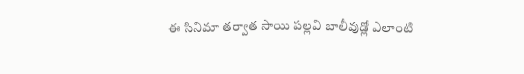ఈ సినిమా తర్వాత సాయి పల్లవి బాలీవుడ్లో ఎలాంటి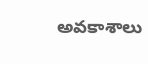అవకాశాలు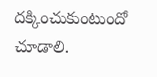దక్కించుకుంటుందో చూడాలి.